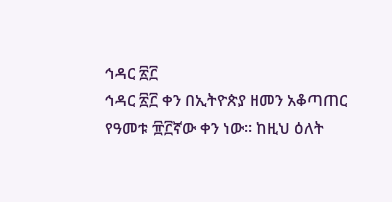ኅዳር ፳፫
ኅዳር ፳፫ ቀን በኢትዮጵያ ዘመን አቆጣጠር የዓመቱ ፹፫ኛው ቀን ነው። ከዚህ ዕለት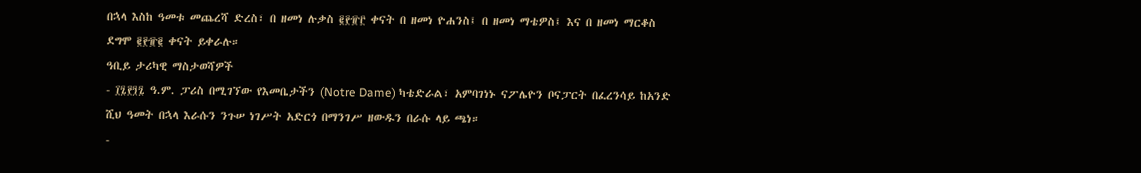በኋላ እስከ ዓመቱ መጨረሻ ድረስ፣ በ ዘመነ ሉቃስ ፪፻፹፫ ቀናት በ ዘመነ ዮሐንስ፤ በ ዘመነ ማቴዎስ፤ እና በ ዘመነ ማርቆስ ደግሞ ፪፻፹፪ ቀናት ይቀራሉ።
ዓቢይ ታሪካዊ ማስታወሻዎች
- ፲፯፻፺፯ ዓ.ም. ፓሪስ በሚገኘው የእመቤታችን (Notre Dame) ካቴድራል፣ አምባገነኑ ናፖሌዮን ቦናፓርት በፈረንሳይ ከአንድ ሺህ ዓመት በኋላ እራሱን ንጉሠ ነገሥት አድርጎ በማንገሥ ዘውዱን በራሱ ላይ ጫነ።
-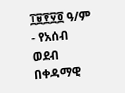፲፱፻፶፬ ዓ/ም - የአሰብ ወደብ በቀዳማዊ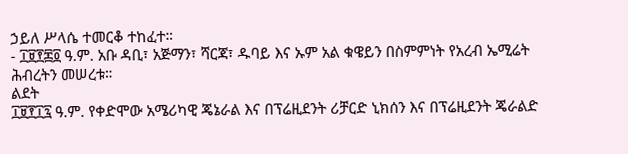ኃይለ ሥላሴ ተመርቆ ተከፈተ።
- ፲፱፻፷፬ ዓ.ም. አቡ ዳቢ፣ አጅማን፣ ሻርጃ፣ ዱባይ እና ኡም አል ቁዌይን በስምምነት የአረብ ኤሚሬት ሕብረትን መሠረቱ።
ልደት
፲፱፻፲፯ ዓ.ም. የቀድሞው አሜሪካዊ ጄኔራል እና በፕሬዚደንት ሪቻርድ ኒክሰን እና በፕሬዚደንት ጄራልድ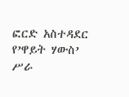ፎርድ አስተዳደር የ’ዋይት ሃውስ’ ሥራ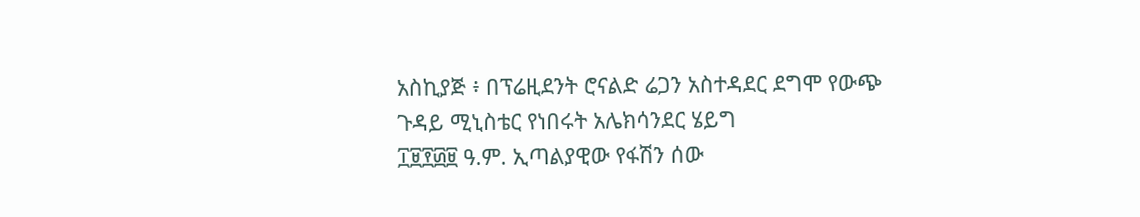አስኪያጅ ፥ በፕሬዚደንት ሮናልድ ሬጋን አስተዳደር ደግሞ የውጭ ጉዳይ ሚኒስቴር የነበሩት አሌክሳንደር ሄይግ
፲፱፻፴፱ ዓ.ም. ኢጣልያዊው የፋሽን ሰው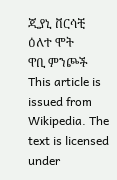ጂያኒ ቨርሳቺ
ዕለተ ሞት
ዋቢ ምንጮች
This article is issued from Wikipedia. The text is licensed under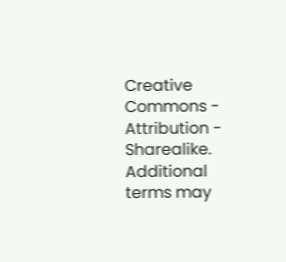Creative Commons - Attribution - Sharealike. Additional terms may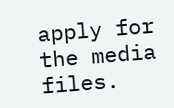apply for the media files.